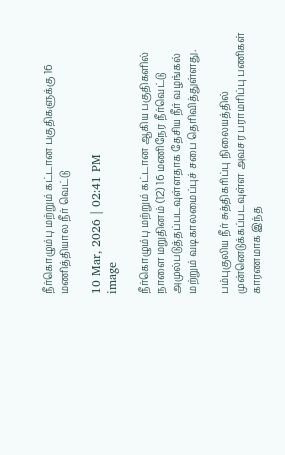நீர்கொழும்பு மற்றும் கட்டான பகுதிகளுக்கு 16 மணித்தியால நீர் வெட்டு

10 Mar, 2026 | 02:41 PM
image

நீர்கொழும்பு மற்றும் கட்டான ஆகிய பகுதிகளில் நாளை மறுதினம் (12) 16 மணிநேர நீர்வெட்டு அமுல்படுத்தப்படவுள்ளதாக தேசிய நீர் வழங்கல் மற்றும் வடிகாலமைப்புச் சபை தெரிவித்துள்ளது.

பம்புகுலிய நீர் சுத்திகரிப்பு நிலையத்தில் முன்னெடுக்கப்படவுள்ள அவசர பராமரிப்பு பணிகள் காரணமாக இந்த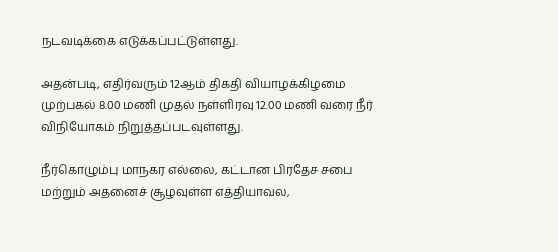நடவடிக்கை எடுக்கப்பட்டுள்ளது.

அதன்படி, எதிர்வரும் 12ஆம் திகதி வியாழக்கிழமை முற்பகல் 8.00 மணி முதல் நள்ளிரவு 12.00 மணி வரை நீர் விநியோகம் நிறுத்தப்படவுள்ளது.

நீர்கொழும்பு மாநகர எல்லை, கட்டான பிரதேச சபை மற்றும் அதனைச் சூழவுள்ள எத்தியாவல,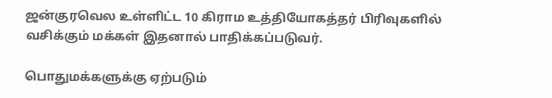ஜன்குரவெல உள்ளிட்ட 10 கிராம உத்தியோகத்தர் பிரிவுகளில் வசிக்கும் மக்கள் இதனால் பாதிக்கப்படுவர்.

பொதுமக்களுக்கு ஏற்படும்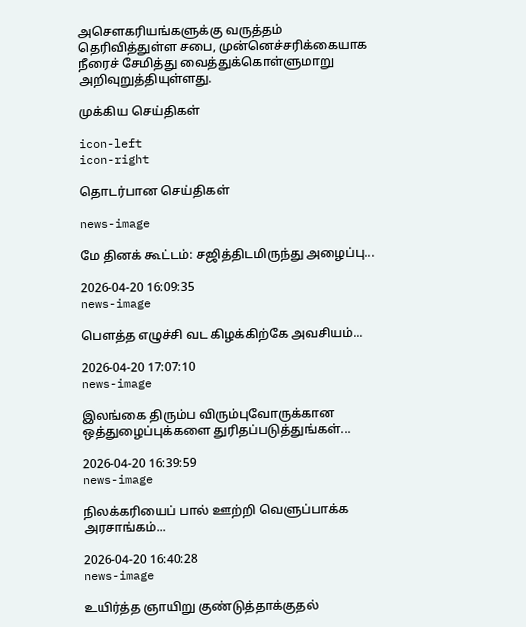அசௌகரியங்களுக்கு வருத்தம் தெரிவித்துள்ள சபை, முன்னெச்சரிக்கையாக நீரைச் சேமித்து வைத்துக்கொள்ளுமாறு அறிவுறுத்தியுள்ளது.

முக்கிய செய்திகள்

icon-left
icon-right

தொடர்பான செய்திகள்

news-image

மே தினக் கூட்டம்: சஜித்திடமிருந்து அழைப்பு...

2026-04-20 16:09:35
news-image

பௌத்த எழுச்சி வட கிழக்கிற்கே அவசியம்...

2026-04-20 17:07:10
news-image

இலங்கை திரும்ப விரும்புவோருக்கான ஒத்துழைப்புக்களை துரிதப்படுத்துங்கள்...

2026-04-20 16:39:59
news-image

நிலக்கரியைப் பால் ஊற்றி வெளுப்பாக்க அரசாங்கம்...

2026-04-20 16:40:28
news-image

உயிர்த்த ஞாயிறு குண்டுத்தாக்குதல்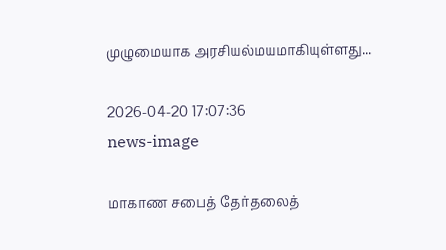முழுமையாக அரசியல்மயமாகியுள்ளது...

2026-04-20 17:07:36
news-image

மாகாண சபைத் தேர்தலைத்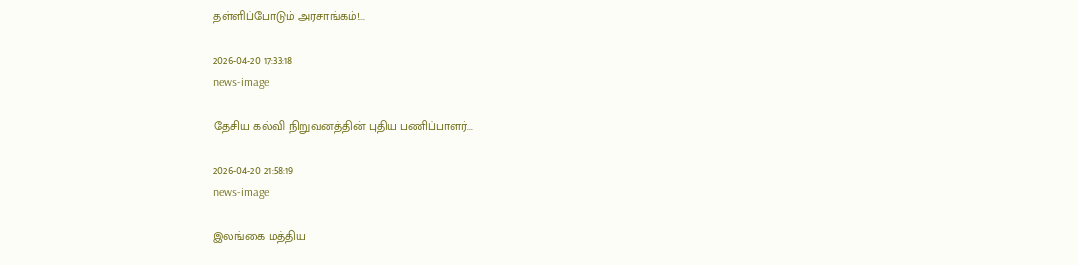தள்ளிப்போடும் அரசாங்கம்!...

2026-04-20 17:33:18
news-image

தேசிய கல்வி நிறுவனத்தின் புதிய பணிப்பாளர்...

2026-04-20 21:58:19
news-image

இலங்கை மத்திய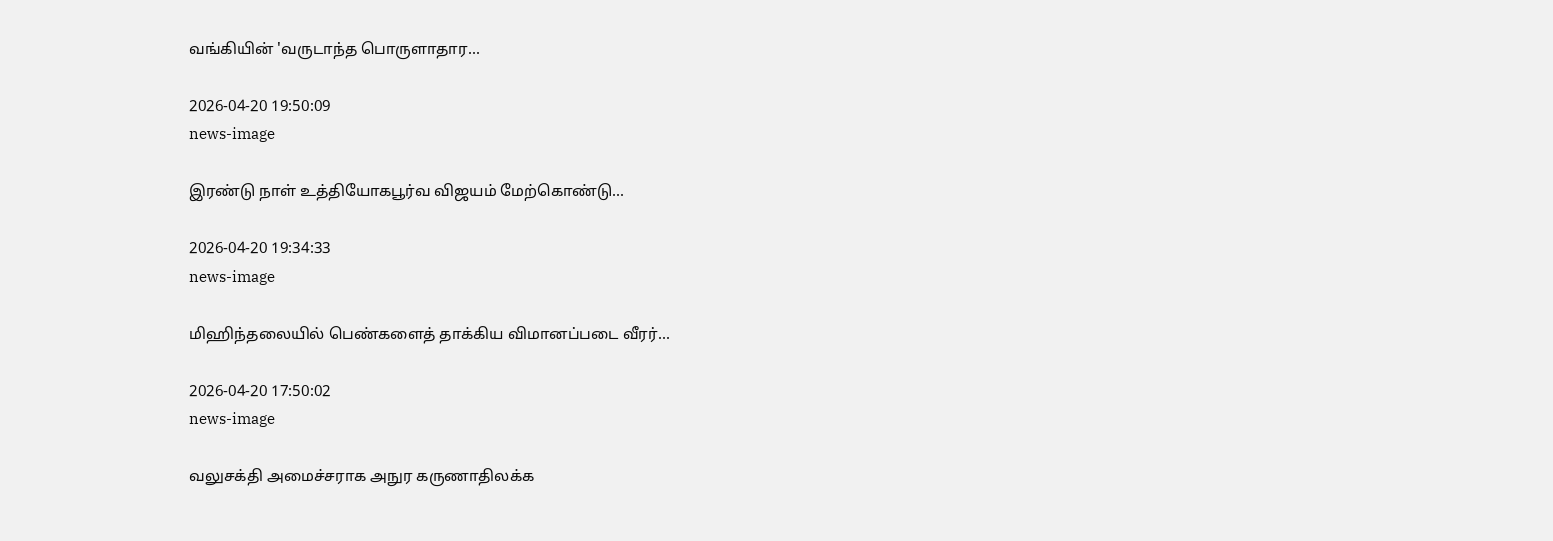வங்கியின் 'வருடாந்த பொருளாதார...

2026-04-20 19:50:09
news-image

இரண்டு நாள் உத்தியோகபூர்வ விஜயம் மேற்கொண்டு...

2026-04-20 19:34:33
news-image

மிஹிந்தலையில் பெண்களைத் தாக்கிய விமானப்படை வீரர்...

2026-04-20 17:50:02
news-image

வலுசக்தி அமைச்சராக அநுர கருணாதிலக்க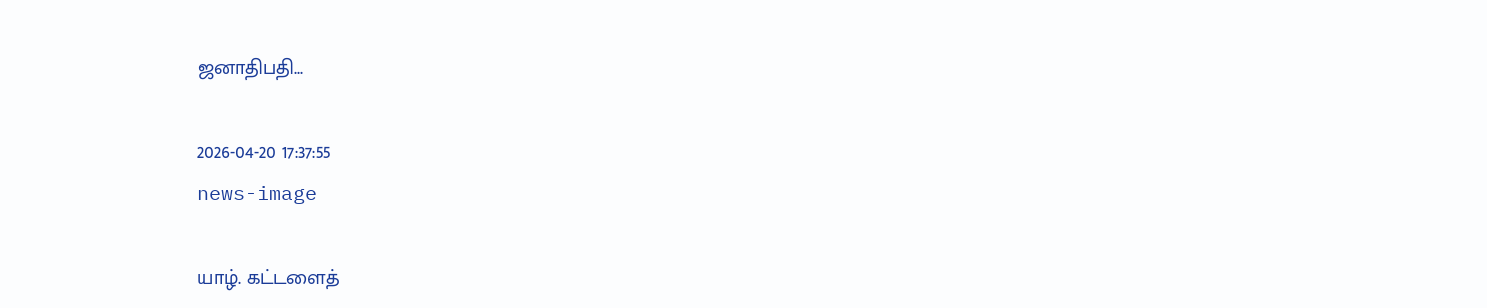ஜனாதிபதி...

2026-04-20 17:37:55
news-image

யாழ். கட்டளைத்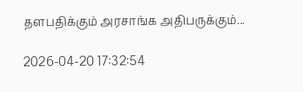தளபதிக்கும் அரசாங்க அதிபருக்கும்...

2026-04-20 17:32:54